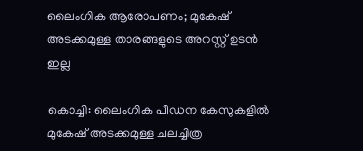ലൈംഗിക ആരോപണം; മുകേഷ് അടക്കമുള്ള താരങ്ങളുടെ അറസ്റ്റ് ഉടൻ ഇല്ല

കൊച്ചി: ലൈംഗിക പീഡന കേസുകളില്‍ മുകേഷ് അടക്കമുള്ള ചലച്ചിത്ര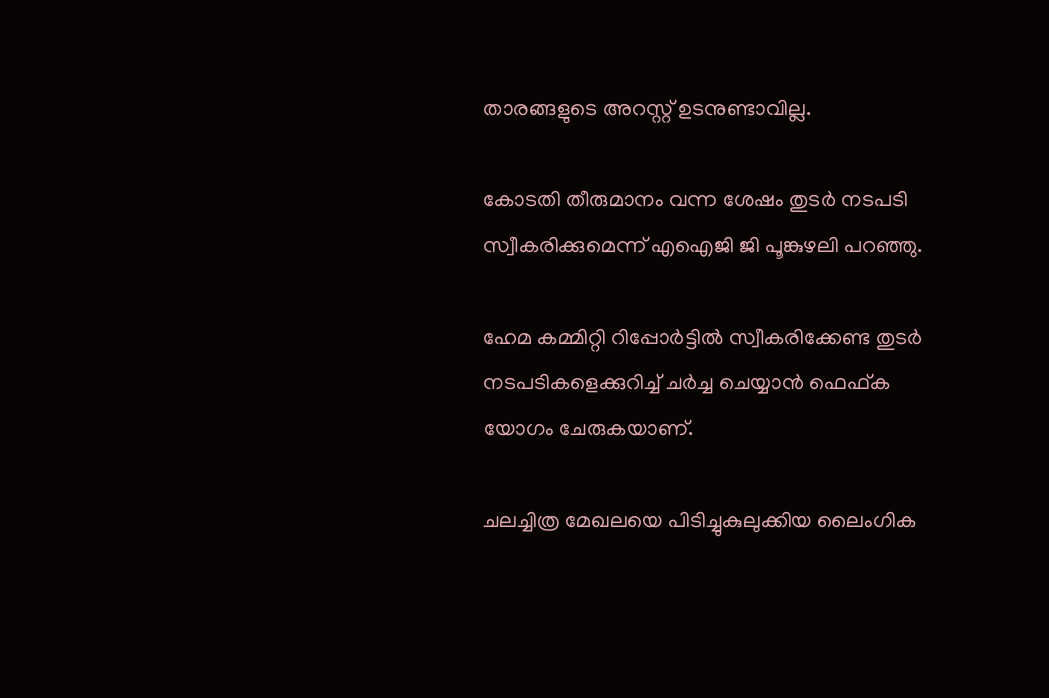താരങ്ങളുടെ അറസ്റ്റ് ഉടനുണ്ടാവില്ല.

കോടതി തീരുമാനം വന്ന ശേഷം തുടർ നടപടി സ്വീകരിക്കുമെന്ന് എഐജി ജി പൂങ്കുഴലി പറഞ്ഞു.

ഹേമ കമ്മിറ്റി റിപ്പോർട്ടില്‍ സ്വീകരിക്കേണ്ട തുടർ നടപടികളെക്കുറിച്ച്‌ ചർച്ച ചെയ്യാൻ ഫെഫ്ക യോഗം ചേരുകയാണ്.

ചലച്ചിത്ര മേഖലയെ പിടിച്ചുകുലുക്കിയ ലൈംഗിക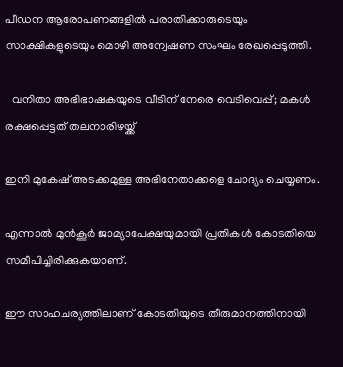പീഡന ആരോപണങ്ങളില്‍ പരാതിക്കാരുടെയും സാക്ഷികളുടെയും മൊഴി അന്വേഷണ സംഘം രേഖപ്പെടുത്തി.

  വനിതാ അഭിഭാഷകയുടെ വീടിന് നേരെ വെടിവെപ്പ്; മകൾ രക്ഷപ്പെട്ടത് തലനാരിഴയ്ക്ക്

ഇനി മുകേഷ് അടക്കമുള്ള അഭിനേതാക്കളെ ചോദ്യം ചെയ്യണം.

എന്നാല്‍ മുൻകൂർ ജാമ്യാപേക്ഷയുമായി പ്രതികള്‍ കോടതിയെ സമീപിച്ചിരിക്കുകയാണ്.

ഈ സാഹചര്യത്തിലാണ് കോടതിയുടെ തീരുമാനത്തിനായി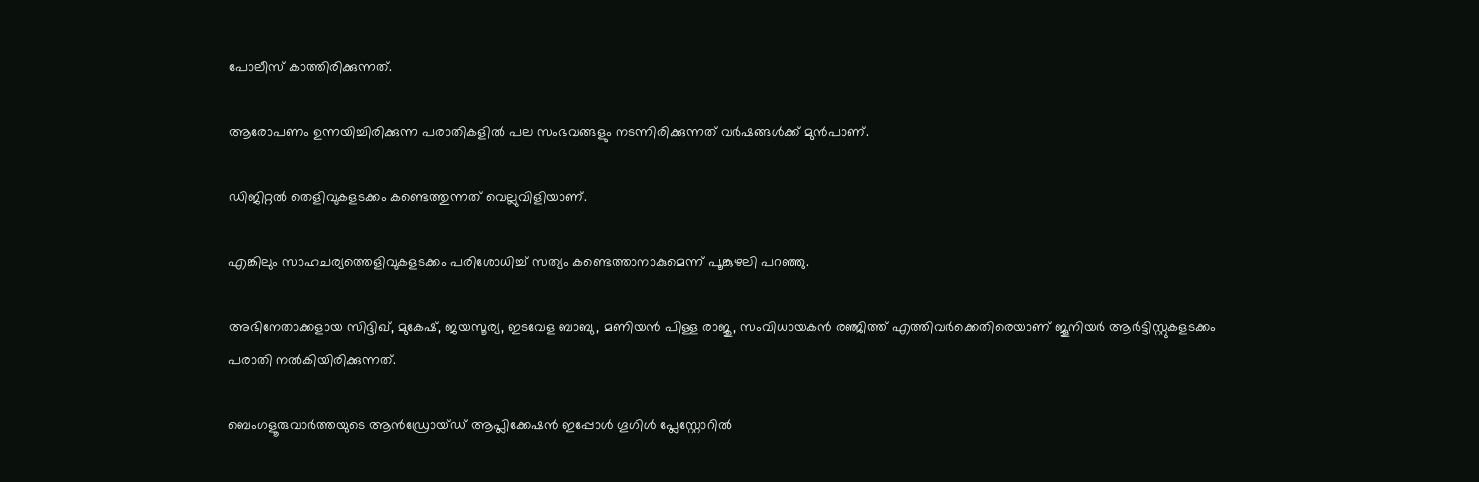പോലീസ് കാത്തിരിക്കുന്നത്.

ആരോപണം ഉന്നയിച്ചിരിക്കുന്ന പരാതികളില്‍ പല സംഭവങ്ങളും നടന്നിരിക്കുന്നത് വർഷങ്ങള്‍ക്ക് മുൻപാണ്.

ഡിജിറ്റല്‍ തെളിവുകളടക്കം കണ്ടെത്തുന്നത് വെല്ലുവിളിയാണ്.

എങ്കിലും സാഹചര്യത്തെളിവുകളടക്കം പരിശോധിച്ച്‌ സത്യം കണ്ടെത്താനാകുമെന്ന് പൂങ്കുഴലി പറഞ്ഞു.

അഭിനേതാക്കളായ സിദ്ദിഖ്, മുകേഷ്, ജയസൂര്യ, ഇടവേള ബാബു, മണിയൻ പിള്ള രാജു, സംവിധായകൻ രഞ്ജിത്ത് എത്തിവർക്കെതിരെയാണ് ജൂനിയർ ആർട്ടിസ്റ്റുകളടക്കം പരാതി നല്‍കിയിരിക്കുന്നത്.

ബെംഗളൂരുവാർത്തയുടെ ആൻഡ്രോയ്ഡ് ആപ്ലിക്കേഷൻ ഇപ്പോൾ ഗൂഗിൾ പ്ലേസ്റ്റോറിൽ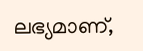ലഭ്യമാണ്,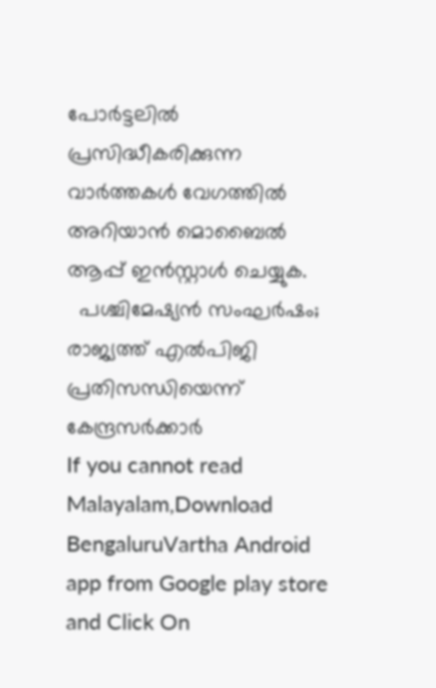പോർട്ടലിൽ പ്രസിദ്ധീകരിക്കുന്ന വാർത്തകൾ വേഗത്തിൽ അറിയാൻ മൊബൈൽ ആപ്പ് ഇൻസ്റ്റാൾ ചെയ്യുക.
  പശ്ചിമേഷ്യൻ സംഘർഷം; രാജ്യത്ത് എൽപിജി പ്രതിസന്ധിയെന്ന് കേന്ദ്രസർക്കാർ
If you cannot read Malayalam,Download BengaluruVartha Android app from Google play store and Click On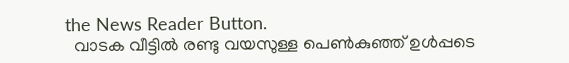the News Reader Button.
  വാടക വീട്ടിൽ രണ്ടു വയസുള്ള പെൺകുഞ്ഞ് ഉൾപ്പടെ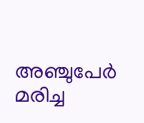അഞ്ചുപേർ മരിച്ച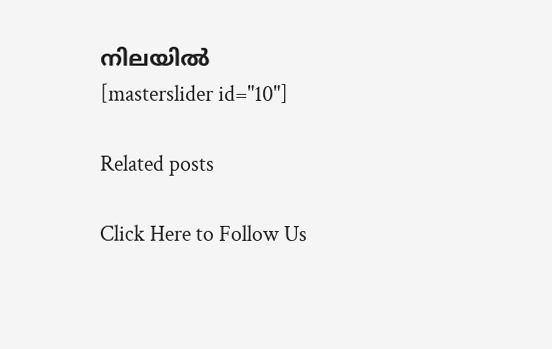നിലയിൽ
[masterslider id="10"]

Related posts

Click Here to Follow Us